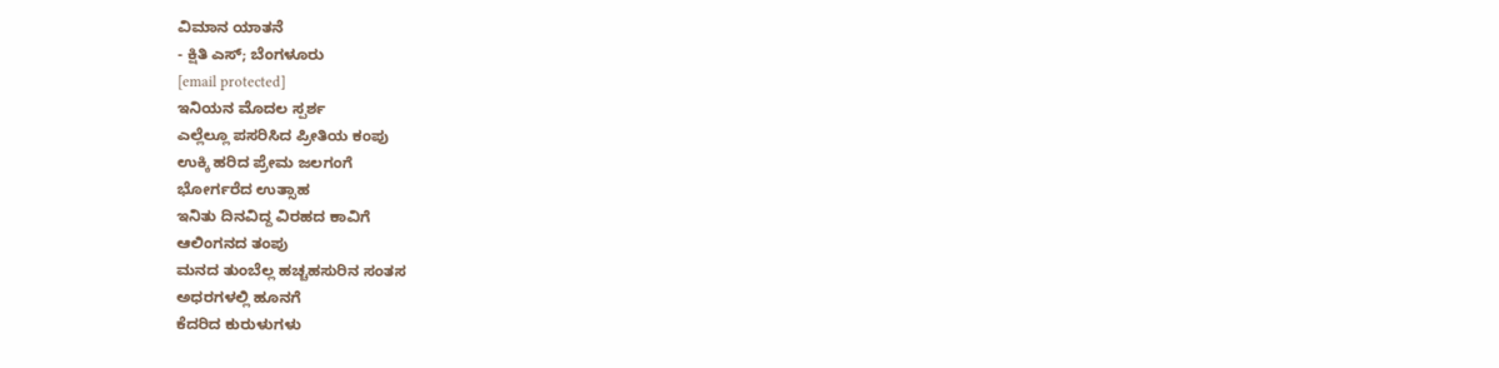ವಿಮಾನ ಯಾತನೆ
- ಕ್ಷಿತಿ ಎಸ್; ಬೆಂಗಳೂರು
[email protected]
ಇನಿಯನ ಮೊದಲ ಸ್ಪರ್ಶ
ಎಲ್ಲೆಲ್ಲೂ ಪಸರಿಸಿದ ಪ್ರೀತಿಯ ಕಂಪು
ಉಕ್ಕಿ ಹರಿದ ಪ್ರೇಮ ಜಲಗಂಗೆ
ಭೋರ್ಗರೆದ ಉತ್ಸಾಹ
ಇನಿತು ದಿನವಿದ್ದ ವಿರಹದ ಕಾವಿಗೆ
ಆಲಿಂಗನದ ತಂಪು
ಮನದ ತುಂಬೆಲ್ಲ ಹಚ್ಚಹಸುರಿನ ಸಂತಸ
ಅಧರಗಳಲ್ಲಿ ಹೂನಗೆ
ಕೆದರಿದ ಕುರುಳುಗಳು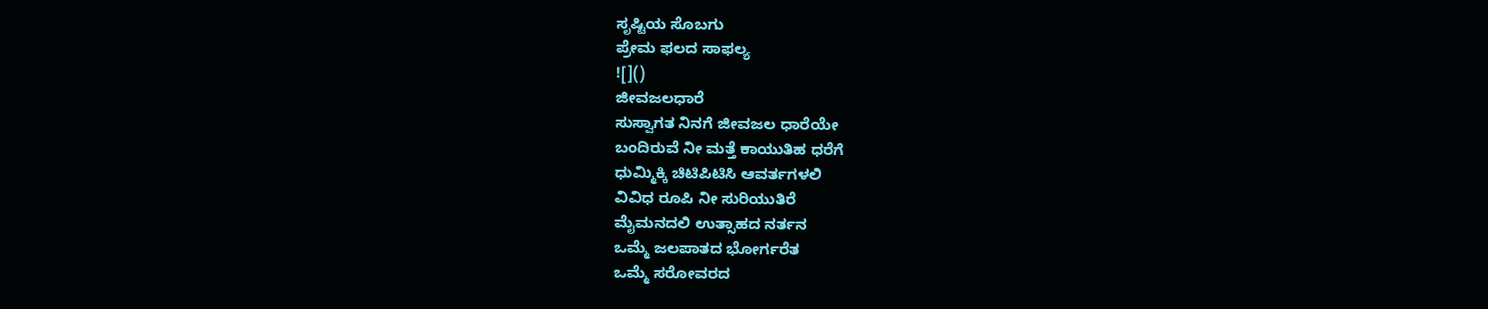ಸೃಷ್ಟಿಯ ಸೊಬಗು
ಪ್ರೇಮ ಫಲದ ಸಾಫಲ್ಯ
![]()
ಜೀವಜಲಧಾರೆ
ಸುಸ್ವಾಗತ ನಿನಗೆ ಜೀವಜಲ ಧಾರೆಯೇ
ಬಂದಿರುವೆ ನೀ ಮತ್ತೆ ಕಾಯುತಿಹ ಧರೆಗೆ
ಧುಮ್ಮಿಕ್ಕಿ ಚಿಟಿಪಿಟಿಸಿ ಆವರ್ತಗಳಲಿ
ವಿವಿಧ ರೂಪಿ ನೀ ಸುರಿಯುತಿರೆ
ಮೈಮನದಲಿ ಉತ್ಸಾಹದ ನರ್ತನ
ಒಮ್ಮೆ ಜಲಪಾತದ ಭೋರ್ಗರೆತ
ಒಮ್ಮೆ ಸರೋವರದ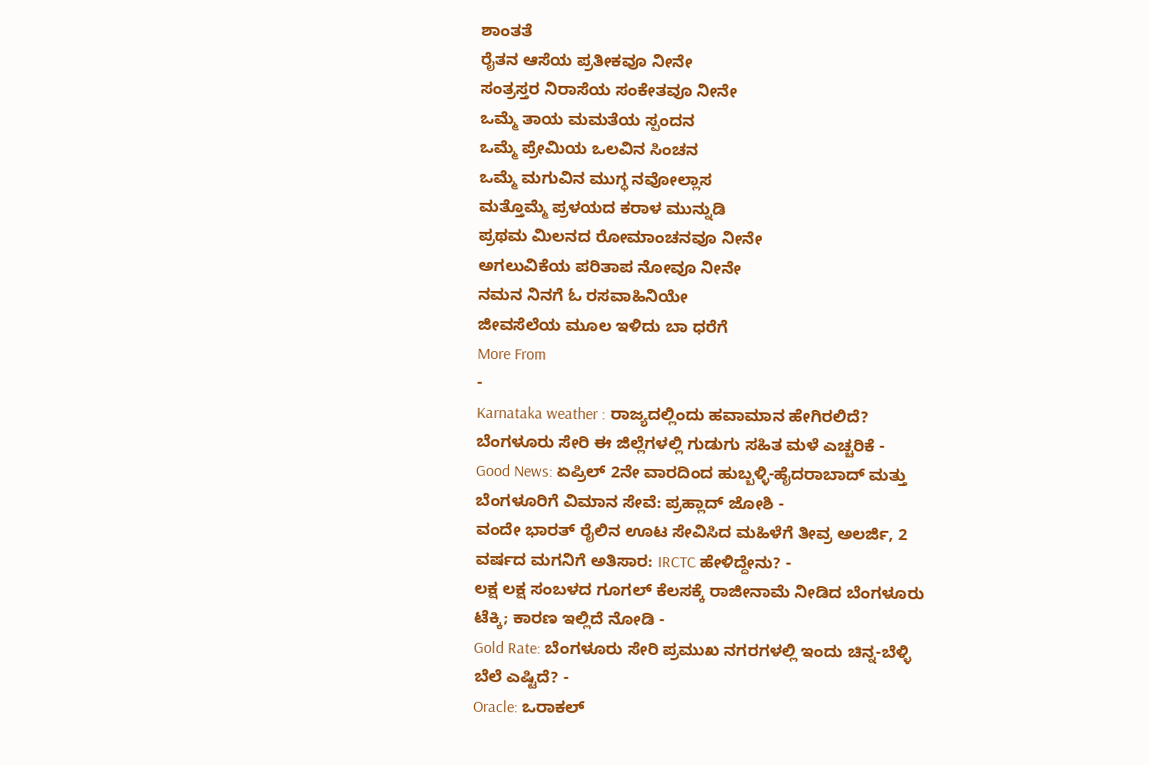ಶಾಂತತೆ
ರೈತನ ಆಸೆಯ ಪ್ರತೀಕವೂ ನೀನೇ
ಸಂತ್ರಸ್ತರ ನಿರಾಸೆಯ ಸಂಕೇತವೂ ನೀನೇ
ಒಮ್ಮೆ ತಾಯ ಮಮತೆಯ ಸ್ಪಂದನ
ಒಮ್ಮೆ ಪ್ರೇಮಿಯ ಒಲವಿನ ಸಿಂಚನ
ಒಮ್ಮೆ ಮಗುವಿನ ಮುಗ್ಧ ನವೋಲ್ಲಾಸ
ಮತ್ತೊಮ್ಮೆ ಪ್ರಳಯದ ಕರಾಳ ಮುನ್ನುಡಿ
ಪ್ರಥಮ ಮಿಲನದ ರೋಮಾಂಚನವೂ ನೀನೇ
ಅಗಲುವಿಕೆಯ ಪರಿತಾಪ ನೋವೂ ನೀನೇ
ನಮನ ನಿನಗೆ ಓ ರಸವಾಹಿನಿಯೇ
ಜೀವಸೆಲೆಯ ಮೂಲ ಇಳಿದು ಬಾ ಧರೆಗೆ
More From
-
Karnataka weather : ರಾಜ್ಯದಲ್ಲಿಂದು ಹವಾಮಾನ ಹೇಗಿರಲಿದೆ? ಬೆಂಗಳೂರು ಸೇರಿ ಈ ಜಿಲ್ಲೆಗಳಲ್ಲಿ ಗುಡುಗು ಸಹಿತ ಮಳೆ ಎಚ್ಚರಿಕೆ -
Good News: ಏಪ್ರಿಲ್ 2ನೇ ವಾರದಿಂದ ಹುಬ್ಬಳ್ಳಿ-ಹೈದರಾಬಾದ್ ಮತ್ತು ಬೆಂಗಳೂರಿಗೆ ವಿಮಾನ ಸೇವೆ: ಪ್ರಹ್ಲಾದ್ ಜೋಶಿ -
ವಂದೇ ಭಾರತ್ ರೈಲಿನ ಊಟ ಸೇವಿಸಿದ ಮಹಿಳೆಗೆ ತೀವ್ರ ಅಲರ್ಜಿ, 2 ವರ್ಷದ ಮಗನಿಗೆ ಅತಿಸಾರ: IRCTC ಹೇಳಿದ್ದೇನು? -
ಲಕ್ಷ ಲಕ್ಷ ಸಂಬಳದ ಗೂಗಲ್ ಕೆಲಸಕ್ಕೆ ರಾಜೀನಾಮೆ ನೀಡಿದ ಬೆಂಗಳೂರು ಟೆಕ್ಕಿ; ಕಾರಣ ಇಲ್ಲಿದೆ ನೋಡಿ -
Gold Rate: ಬೆಂಗಳೂರು ಸೇರಿ ಪ್ರಮುಖ ನಗರಗಳಲ್ಲಿ ಇಂದು ಚಿನ್ನ-ಬೆಳ್ಳಿ ಬೆಲೆ ಎಷ್ಟಿದೆ? -
Oracle: ಒರಾಕಲ್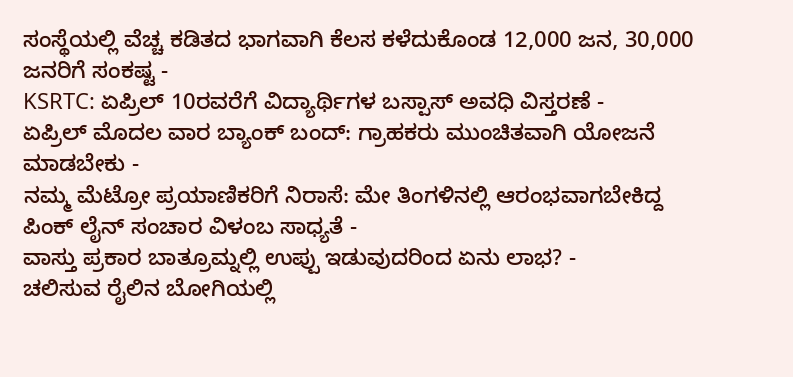ಸಂಸ್ಥೆಯಲ್ಲಿ ವೆಚ್ಚ ಕಡಿತದ ಭಾಗವಾಗಿ ಕೆಲಸ ಕಳೆದುಕೊಂಡ 12,000 ಜನ, 30,000 ಜನರಿಗೆ ಸಂಕಷ್ಟ -
KSRTC: ಏಪ್ರಿಲ್ 10ರವರೆಗೆ ವಿದ್ಯಾರ್ಥಿಗಳ ಬಸ್ಪಾಸ್ ಅವಧಿ ವಿಸ್ತರಣೆ -
ಏಪ್ರಿಲ್ ಮೊದಲ ವಾರ ಬ್ಯಾಂಕ್ ಬಂದ್: ಗ್ರಾಹಕರು ಮುಂಚಿತವಾಗಿ ಯೋಜನೆ ಮಾಡಬೇಕು -
ನಮ್ಮ ಮೆಟ್ರೋ ಪ್ರಯಾಣಿಕರಿಗೆ ನಿರಾಸೆ: ಮೇ ತಿಂಗಳಿನಲ್ಲಿ ಆರಂಭವಾಗಬೇಕಿದ್ದ ಪಿಂಕ್ ಲೈನ್ ಸಂಚಾರ ವಿಳಂಬ ಸಾಧ್ಯತೆ -
ವಾಸ್ತು ಪ್ರಕಾರ ಬಾತ್ರೂಮ್ನಲ್ಲಿ ಉಪ್ಪು ಇಡುವುದರಿಂದ ಏನು ಲಾಭ? -
ಚಲಿಸುವ ರೈಲಿನ ಬೋಗಿಯಲ್ಲಿ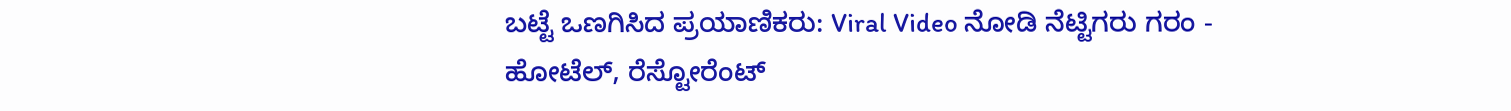ಬಟ್ಟೆ ಒಣಗಿಸಿದ ಪ್ರಯಾಣಿಕರು: Viral Video ನೋಡಿ ನೆಟ್ಟಿಗರು ಗರಂ -
ಹೋಟೆಲ್, ರೆಸ್ಟೋರೆಂಟ್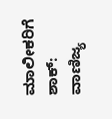ಮಾಲೀಕರಿಗೆ ಶಾಕ್: ವಾಣಿಜ್ಯ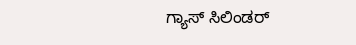ಗ್ಯಾಸ್ ಸಿಲಿಂಡರ್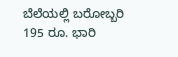ಬೆಲೆಯಲ್ಲಿ ಬರೋಬ್ಬರಿ 195 ರೂ. ಭಾರಿ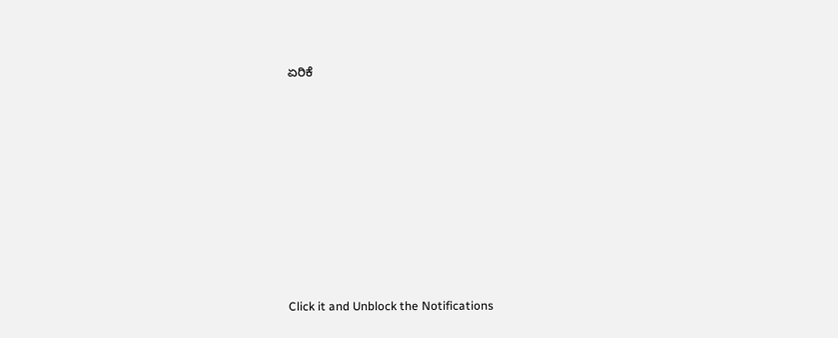ಏರಿಕೆ












Click it and Unblock the Notifications